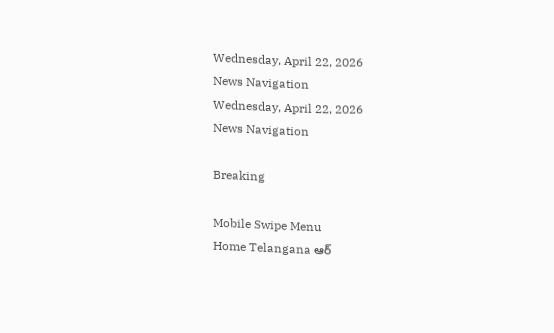Wednesday, April 22, 2026
News Navigation
Wednesday, April 22, 2026
News Navigation

Breaking

Mobile Swipe Menu
Home Telangana ఆర్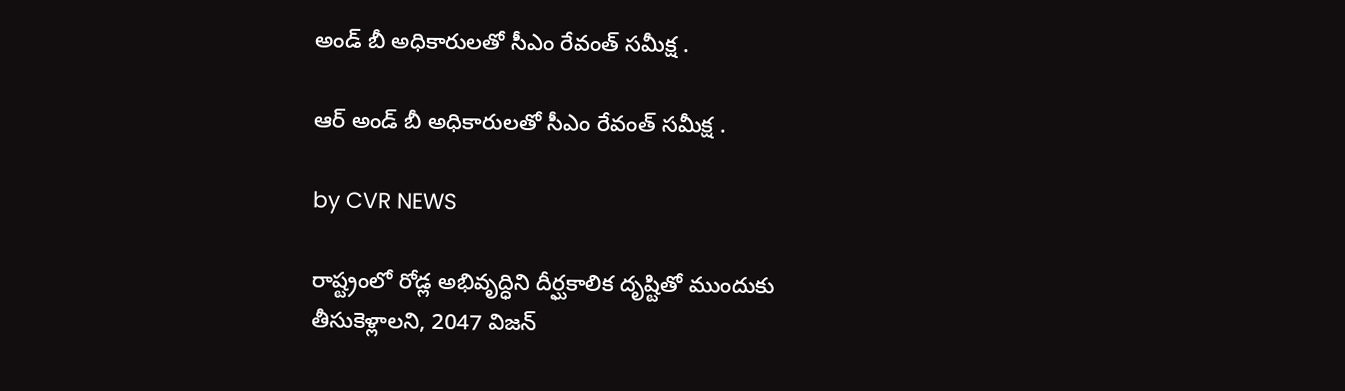అండ్ బీ అధికారులతో సీఎం రేవంత్ సమీక్ష .

ఆర్ అండ్ బీ అధికారులతో సీఎం రేవంత్ సమీక్ష .

by CVR NEWS

రాష్ట్రంలో రోడ్ల అభివృద్ధిని దీర్ఘకాలిక దృష్టితో ముందుకు తీసుకెళ్లాలని, 2047 విజన్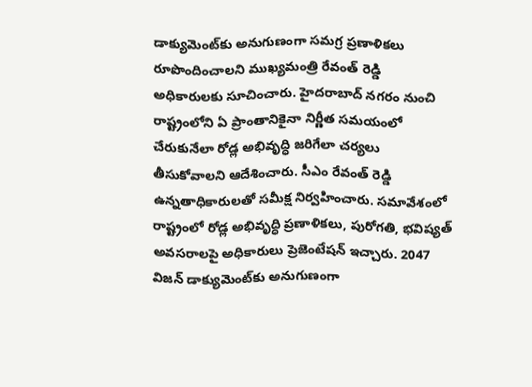డాక్యుమెంట్‌కు అనుగుణంగా సమగ్ర ప్రణాళికలు రూపొందించాలని ముఖ్యమంత్రి రేవంత్ రెడ్డి అధికారులకు సూచించారు. హైదరాబాద్ నగరం నుంచి రాష్ట్రంలోని ఏ ప్రాంతానికైనా నిర్ణీత సమయంలో చేరుకునేలా రోడ్ల అభివృద్ధి జరిగేలా చర్యలు తీసుకోవాలని ఆదేశించారు. సీఎం రేవంత్ రెడ్డి ఉన్నతాధికారులతో సమీక్ష నిర్వహించారు. సమావేశంలో రాష్ట్రంలో రోడ్ల అభివృద్ధి ప్రణాళికలు, పురోగతి, భవిష్యత్ అవసరాలపై అధికారులు ప్రెజెంటేషన్ ఇచ్చారు. 2047 విజన్ డాక్యుమెంట్‌కు అనుగుణంగా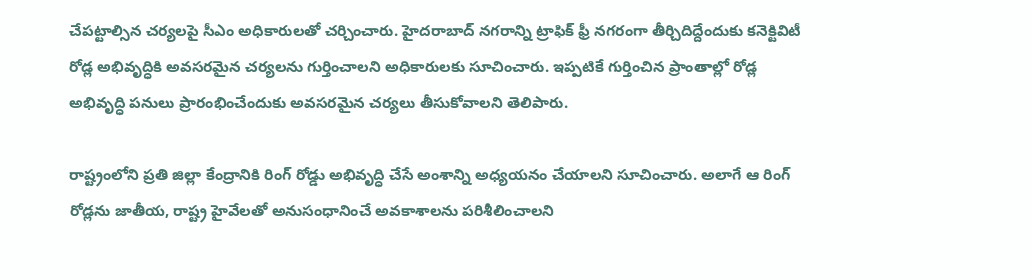చేపట్టాల్సిన చర్యలపై సీఎం అధికారులతో చర్చించారు. హైదరాబాద్ నగరాన్ని ట్రాఫిక్ ఫ్రీ నగరంగా తీర్చిదిద్దేందుకు కనెక్టివిటీ రోడ్ల అభివృద్ధికి అవసరమైన చర్యలను గుర్తించాలని అధికారులకు సూచించారు. ఇప్పటికే గుర్తించిన ప్రాంతాల్లో రోడ్ల అభివృద్ధి పనులు ప్రారంభించేందుకు అవసరమైన చర్యలు తీసుకోవాలని తెలిపారు.

రాష్ట్రంలోని ప్రతి జిల్లా కేంద్రానికి రింగ్ రోడ్డు అభివృద్ధి చేసే అంశాన్ని అధ్యయనం చేయాలని సూచించారు. అలాగే ఆ రింగ్ రోడ్లను జాతీయ, రాష్ట్ర హైవేలతో అనుసంధానించే అవకాశాలను పరిశీలించాలని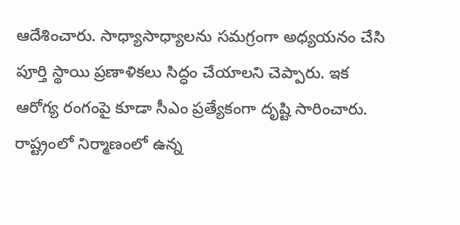ఆదేశించారు. సాధ్యాసాధ్యాలను సమగ్రంగా అధ్యయనం చేసి పూర్తి స్థాయి ప్రణాళికలు సిద్ధం చేయాలని చెప్పారు. ఇక ఆరోగ్య రంగంపై కూడా సీఎం ప్రత్యేకంగా దృష్టి సారించారు. రాష్ట్రంలో నిర్మాణంలో ఉన్న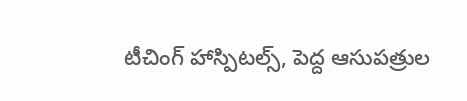టీచింగ్ హాస్పిటల్స్, పెద్ద ఆసుపత్రుల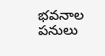భవనాల పనులు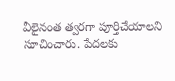వీలైనంత త్వరగా పూర్తిచేయాలని సూచించారు. పేదలకు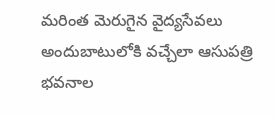మరింత మెరుగైన వైద్యసేవలు అందుబాటులోకి వచ్చేలా ఆసుపత్రి భవనాల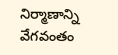నిర్మాణాన్ని వేగవంతం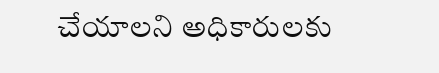చేయాలని అధికారులకు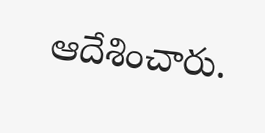ఆదేశించారు.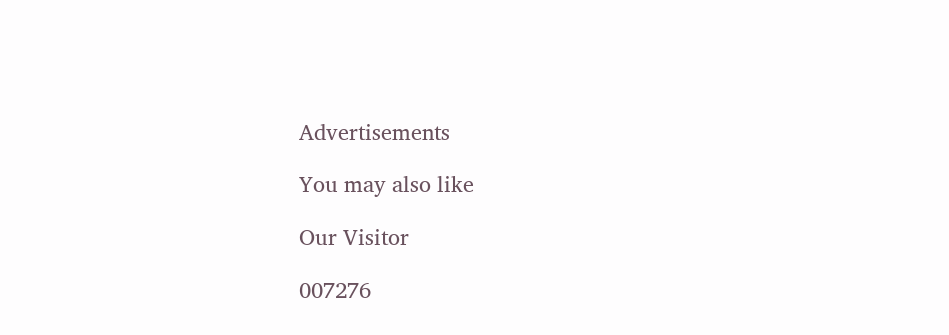Advertisements

You may also like

Our Visitor

007276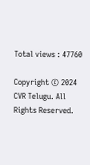Total views : 47760

Copyright © 2024 CVR Telugu. All Rights Reserved.